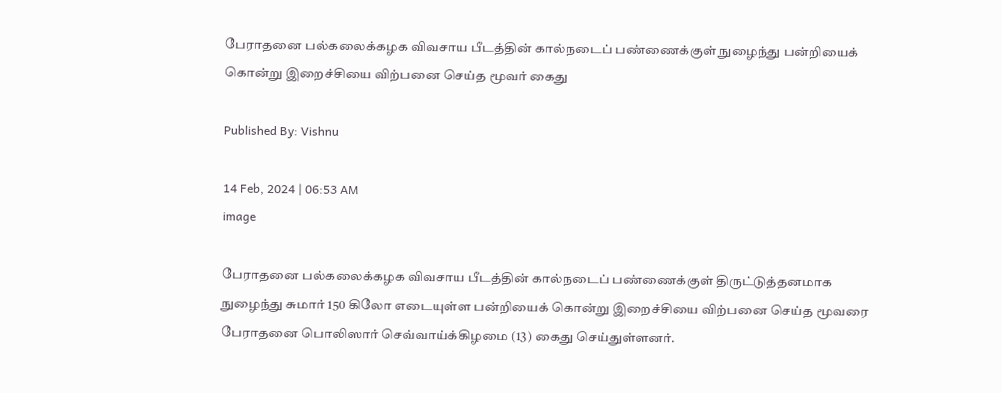பேராதனை பல்கலைக்கழக விவசாய பீடத்தின் கால்நடைப் பண்ணைக்குள் நுழைந்து பன்றியைக் கொன்று இறைச்சியை விற்பனை செய்த மூவர் கைது

Published By: Vishnu

14 Feb, 2024 | 06:53 AM
image

பேராதனை பல்கலைக்கழக விவசாய பீடத்தின் கால்நடைப் பண்ணைக்குள் திருட்டுத்தனமாக நுழைந்து சுமார் 150 கிலோ எடையுள்ள பன்றியைக் கொன்று இறைச்சியை விற்பனை செய்த மூவரை பேராதனை பொலிஸார் செவ்வாய்க்கிழமை (13) கைது செய்துள்ளனர்.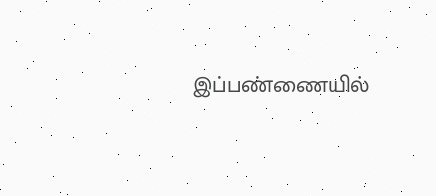இப்பண்ணையில்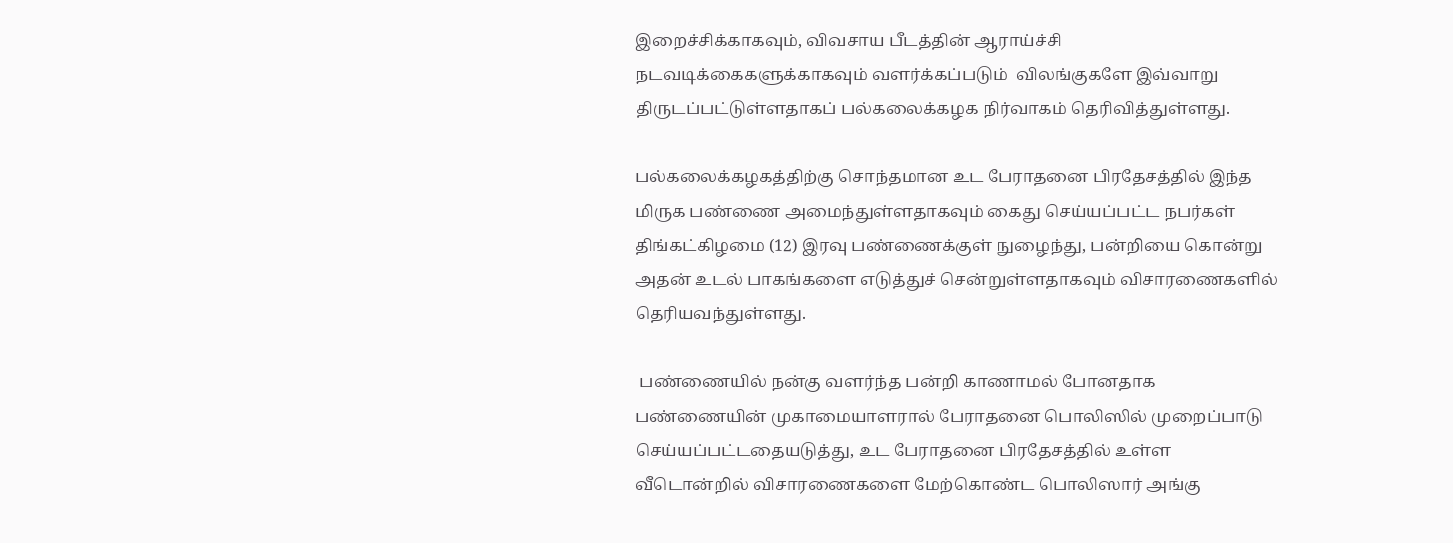இறைச்சிக்காகவும், விவசாய பீடத்தின் ஆராய்ச்சி நடவடிக்கைகளுக்காகவும் வளர்க்கப்படும்  விலங்குகளே இவ்வாறு திருடப்பட்டுள்ளதாகப் பல்கலைக்கழக நிர்வாகம் தெரிவித்துள்ளது.

பல்கலைக்கழகத்திற்கு சொந்தமான உட பேராதனை பிரதேசத்தில் இந்த மிருக பண்ணை அமைந்துள்ளதாகவும் கைது செய்யப்பட்ட நபர்கள் திங்கட்கிழமை (12) இரவு பண்ணைக்குள் நுழைந்து, பன்றியை கொன்று அதன் உடல் பாகங்களை எடுத்துச் சென்றுள்ளதாகவும் விசாரணைகளில் தெரியவந்துள்ளது.

 பண்ணையில் நன்கு வளர்ந்த பன்றி காணாமல் போனதாக பண்ணையின் முகாமையாளரால் பேராதனை பொலிஸில் முறைப்பாடு செய்யப்பட்டதையடுத்து, உட பேராதனை பிரதேசத்தில் உள்ள வீடொன்றில் விசாரணைகளை மேற்கொண்ட பொலிஸார் அங்கு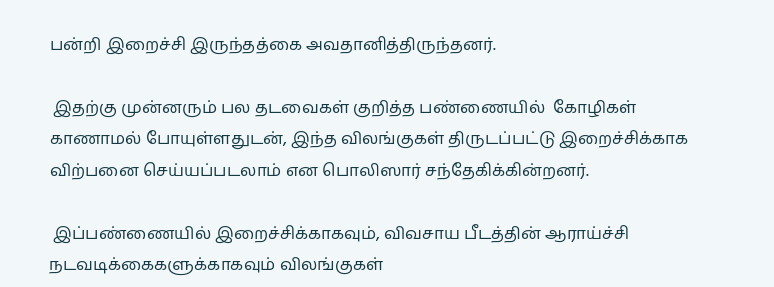பன்றி இறைச்சி இருந்தத்கை அவதானித்திருந்தனர்.

 இதற்கு முன்னரும் பல தடவைகள் குறித்த பண்ணையில்  கோழிகள் காணாமல் போயுள்ளதுடன், இந்த விலங்குகள் திருடப்பட்டு இறைச்சிக்காக விற்பனை செய்யப்படலாம் என பொலிஸார் சந்தேகிக்கின்றனர்.

 இப்பண்ணையில் இறைச்சிக்காகவும், விவசாய பீடத்தின் ஆராய்ச்சி நடவடிக்கைகளுக்காகவும் விலங்குகள்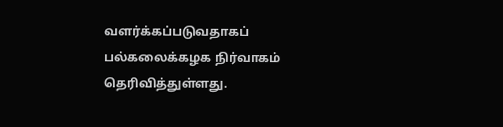வளர்க்கப்படுவதாகப் பல்கலைக்கழக நிர்வாகம் தெரிவித்துள்ளது.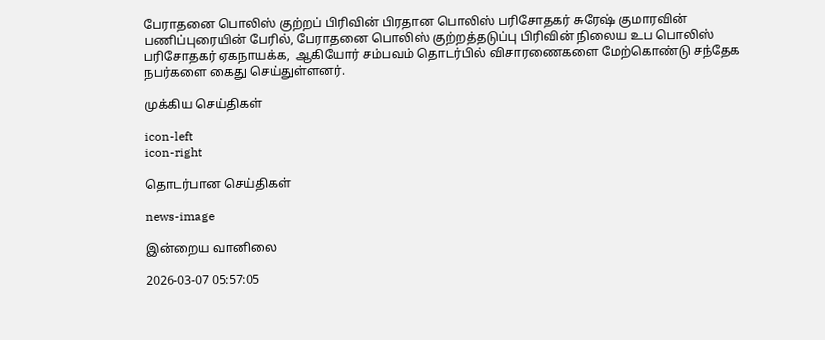பேராதனை பொலிஸ் குற்றப் பிரிவின் பிரதான பொலிஸ் பரிசோதகர் சுரேஷ் குமாரவின் பணிப்புரையின் பேரில், பேராதனை பொலிஸ் குற்றத்தடுப்பு பிரிவின் நிலைய உப பொலிஸ் பரிசோதகர் ஏகநாயக்க,  ஆகியோர் சம்பவம் தொடர்பில் விசாரணைகளை மேற்கொண்டு சந்தேக நபர்களை கைது செய்துள்ளனர்.

முக்கிய செய்திகள்

icon-left
icon-right

தொடர்பான செய்திகள்

news-image

இன்றைய வானிலை

2026-03-07 05:57:05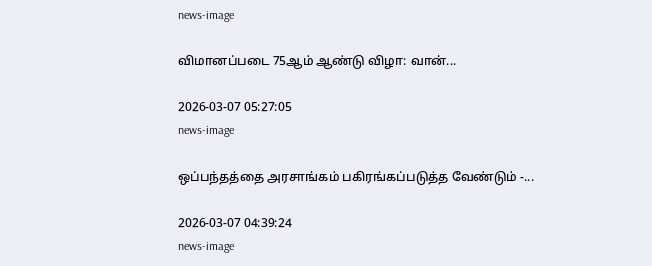news-image

விமானப்படை 75ஆம் ஆண்டு விழா: வான்...

2026-03-07 05:27:05
news-image

ஒப்பந்தத்தை அரசாங்கம் பகிரங்கப்படுத்த வேண்டும் -...

2026-03-07 04:39:24
news-image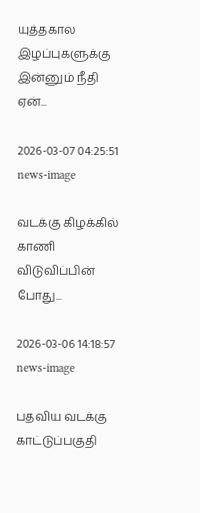யுத்தகால இழப்புகளுக்கு இன்னும் நீதி ஏன்...

2026-03-07 04:25:51
news-image

வடக்கு கிழக்கில் காணி விடுவிப்பின் போது...

2026-03-06 14:18:57
news-image

பதவிய வடக்கு காட்டுப்பகுதி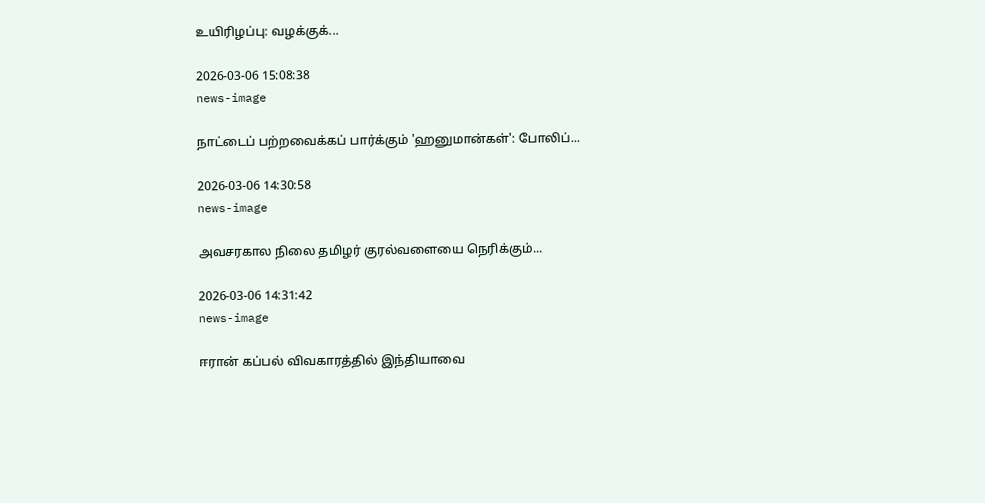உயிரிழப்பு: வழக்குக்...

2026-03-06 15:08:38
news-image

நாட்டைப் பற்றவைக்கப் பார்க்கும் 'ஹனுமான்கள்': போலிப்...

2026-03-06 14:30:58
news-image

அவசரகால நிலை தமிழர் குரல்வளையை நெரிக்கும்...

2026-03-06 14:31:42
news-image

ஈரான் கப்பல் விவகாரத்தில் இந்தியாவை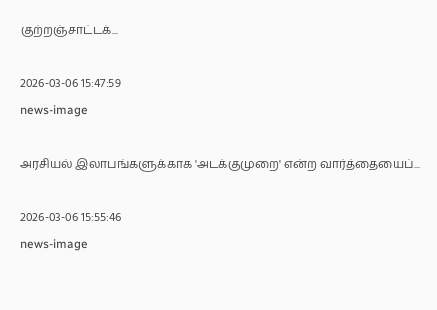குற்றஞ்சாட்டக்...

2026-03-06 15:47:59
news-image

அரசியல் இலாபங்களுக்காக 'அடக்குமுறை' என்ற வார்த்தையைப்...

2026-03-06 15:55:46
news-image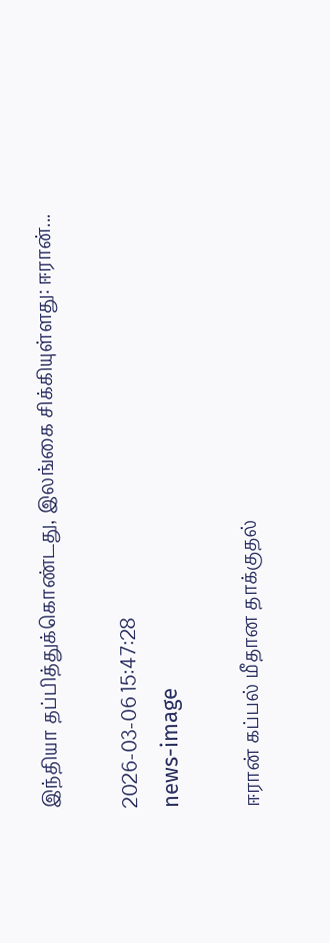இந்தியா தப்பித்துக்கொண்டது, இலங்கை சிக்கியுள்ளது: ஈரான்...

2026-03-06 15:47:28
news-image

ஈரான் கப்பல் மீதான தாக்குதல்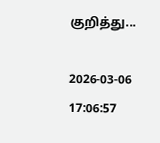குறித்து...

2026-03-06 17:06:57